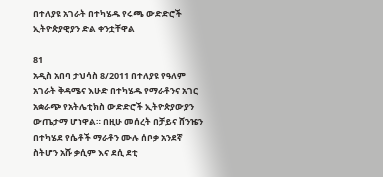በተለያዩ አገራት በተካሄዱ የሩጫ ውድድሮች ኢትዮጵያዊያን ድል ቀንቷቸዋል

81
አዲስ አበባ ታህሳስ 8/2011 በተለያዩ የዓለም አገራት ቅዳሜና እሁድ በተካሄዱ የማራቶንና አገር አቋራጭ የአትሌቲክስ ውድድሮች ኢትዮጵያውያን ውጤታማ ሆነዋል። በዚሁ መሰረት በቻይና ሸንዤን በተካሄደ የሴቶች ማራቶን ሙሉ ሰቦቃ አንደኛ ስትሆን አሹ ቃሲም እና ደሲ ደቲ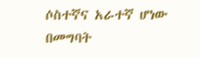ሶስተኛና አራተኛ ሆነው በመግባት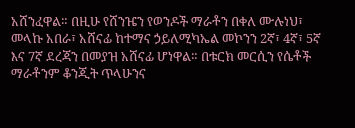አሸንፈዋል። በዚሁ የሸንዤን የወንዶች ማራቶን በቀለ ሙሉነህ፣ መላኩ አበራ፣ አሸናፊ ከተማና ኃይለሚካኤል መኮንን 2ኛ፣ 4ኛ፣ 5ኛ እና 7ኛ ደረጃን በመያዝ አሸናፊ ሆነዋል። በቱርክ መርሲን የሴቶች ማራቶንም ቆንጂት ጥላሁንና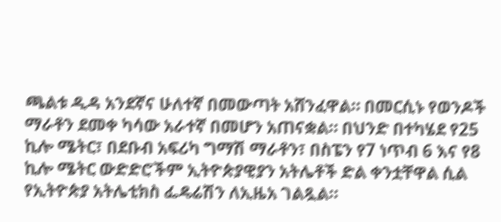ጫልቱ ዲዳ አንደኛና ሁለተኛ በመውጣት አሸንፈዋል። በመርሲኑ የወንዶች ማራቶን ደመቀ ካሳው አራተኛ በመሆን አጠናቋል። በህንድ በተካሄደ የ25 ኪሎ ሜትር፣ በደቡብ አፍሪካ ግማሽ ማራቶን፣ በስፔን የ7 ነጥብ 6 እና የ8 ኪሎ ሜትር ውድድሮችም ኢትዮጵያዊያን አትሌቶች ድል ቀንቷቸዋል ሲል የኢትዮጵያ አትሌቲክስ ፌዴሬሽን ለኢዜአ ገልጿል።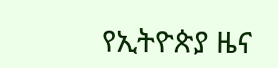የኢትዮጵያ ዜና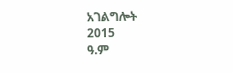አገልግሎት
2015
ዓ.ም